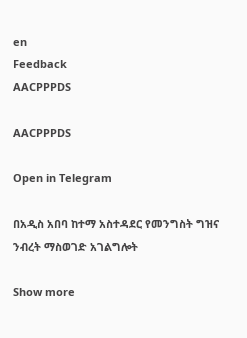en
Feedback
AACPPPDS

AACPPPDS

Open in Telegram

በአዲስ አበባ ከተማ አስተዳደር የመንግስት ግዝና ንብረት ማስወገድ አገልግሎት

Show more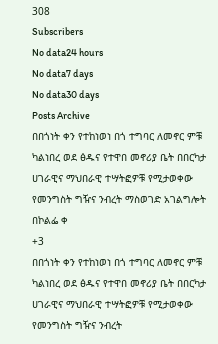308
Subscribers
No data24 hours
No data7 days
No data30 days
Posts Archive
በበጎነት ቀን የተከነወነ በጎ ተግባር ለመኖር ምቹ ካልነበረ ወደ ፅዱና የተዋበ መኖሪያ ቤት በበርካታ ሀገራዊና ማህበራዊ ተሣትፎዎቹ የሚታወቀው የመንግስት ግዥና ንብረት ማስወገድ አገልግሎት በኮልፌ ቀ
+3
በበጎነት ቀን የተከነወነ በጎ ተግባር ለመኖር ምቹ ካልነበረ ወደ ፅዱና የተዋበ መኖሪያ ቤት በበርካታ ሀገራዊና ማህበራዊ ተሣትፎዎቹ የሚታወቀው የመንግስት ግዥና ንብረት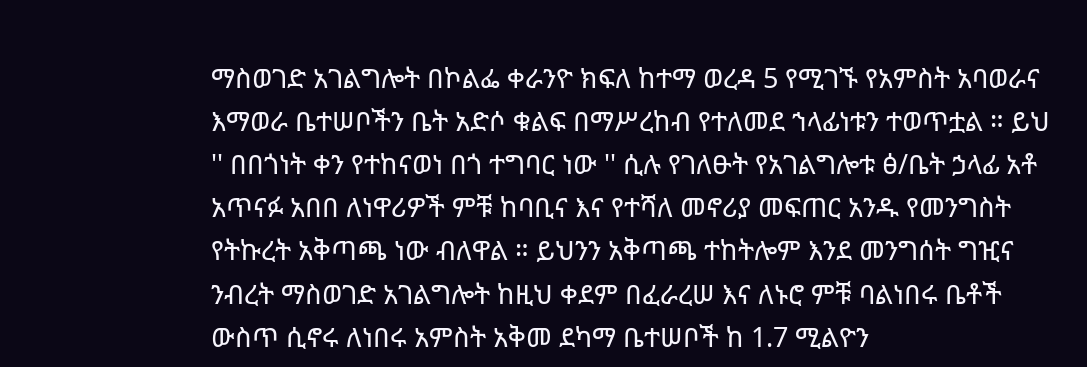ማስወገድ አገልግሎት በኮልፌ ቀራንዮ ክፍለ ከተማ ወረዳ 5 የሚገኙ የአምስት አባወራና እማወራ ቤተሠቦችን ቤት አድሶ ቁልፍ በማሥረከብ የተለመደ ኀላፊነቱን ተወጥቷል ። ይህ '' በበጎነት ቀን የተከናወነ በጎ ተግባር ነው '' ሲሉ የገለፁት የአገልግሎቱ ፅ/ቤት ኃላፊ አቶ አጥናፉ አበበ ለነዋሪዎች ምቹ ከባቢና እና የተሻለ መኖሪያ መፍጠር አንዱ የመንግስት የትኩረት አቅጣጫ ነው ብለዋል ። ይህንን አቅጣጫ ተከትሎም እንደ መንግሰት ግዢና ንብረት ማስወገድ አገልግሎት ከዚህ ቀደም በፈራረሠ እና ለኑሮ ምቹ ባልነበሩ ቤቶች ውስጥ ሲኖሩ ለነበሩ አምስት አቅመ ደካማ ቤተሠቦች ከ 1.7 ሚልዮን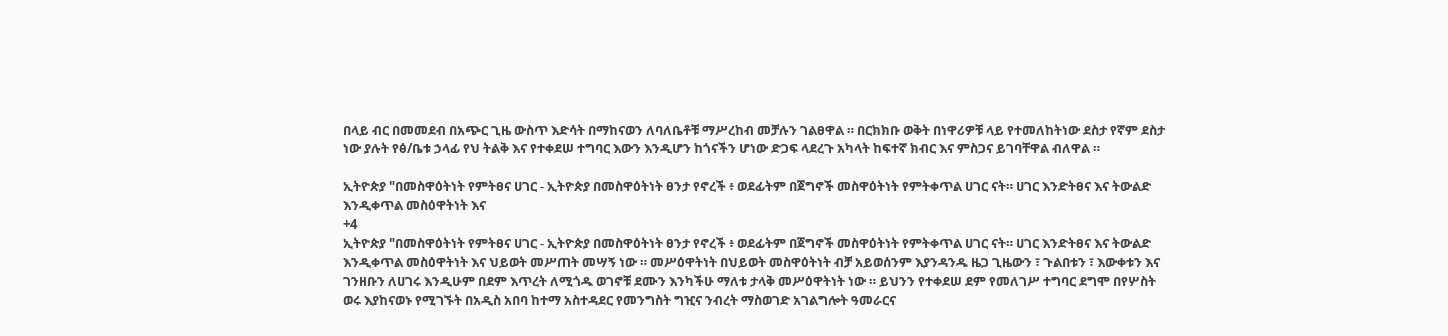በላይ ብር በመመደብ በአጭር ጊዜ ውስጥ እድሳት በማከናወን ለባለቤቶቹ ማሥረከብ መቻሉን ገልፀዋል ። በርክክቡ ወቅት በነዋሪዎቹ ላይ የተመለከትነው ደስታ የኛም ደስታ ነው ያሉት የፅ/ቤቱ ኃላፊ የህ ትልቅ እና የተቀደሠ ተግባር እውን እንዲሆን ከጎናችን ሆነው ድጋፍ ላደረጉ አካላት ከፍተኛ ክብር እና ምስጋና ይገባቸዋል ብለዋል ።

ኢትዮጵያ "በመስዋዕትነት የምትፀና ሀገር - ኢትዮጵያ በመስዋዕትነት ፀንታ የኖረች ፥ ወደፊትም በጀግኖች መስዋዕትነት የምትቀጥል ሀገር ናት። ሀገር እንድትፀና እና ትውልድ እንዲቀጥል መስዕዋትነት እና
+4
ኢትዮጵያ "በመስዋዕትነት የምትፀና ሀገር - ኢትዮጵያ በመስዋዕትነት ፀንታ የኖረች ፥ ወደፊትም በጀግኖች መስዋዕትነት የምትቀጥል ሀገር ናት። ሀገር እንድትፀና እና ትውልድ እንዲቀጥል መስዕዋትነት እና ህይወት መሥጠት መሣኝ ነው ። መሥዕዋትነት በህይወት መስዋዕትነት ብቻ አይወሰንም እያንዳንዱ ዜጋ ጊዜውን ፣ ጉልበቱን ፣ እውቀቱን እና ገንዘቡን ለሀገሩ እንዲሁም በደም እጥረት ለሚጎዱ ወገኖቹ ደሙን እንካችሁ ማለቱ ታላቅ መሥዕዋትነት ነው ። ይህንን የተቀደሠ ደም የመለገሥ ተግባር ደግሞ በየሦስት ወሩ እያከናወኑ የሚገኙት በአዲስ አበባ ከተማ አስተዳደር የመንግስት ግዢና ንብረት ማስወገድ አገልግሎት ዓመራርና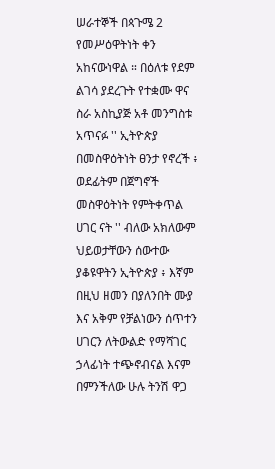ሠራተኞች በጳጉሜ 2 የመሥዕዋትነት ቀን አከናውነዋል ። በዕለቱ የደም ልገሳ ያደረጉት የተቋሙ ዋና ስራ አስኪያጅ አቶ መንግስቱ አጥናፉ '' ኢትዮጵያ በመስዋዕትነት ፀንታ የኖረች ፥ ወደፊትም በጀግኖች መስዋዕትነት የምትቀጥል ሀገር ናት '' ብለው አክለውም ህይወታቸውን ሰውተው ያቆዩዋትን ኢትዮጵያ ፥ እኛም በዚህ ዘመን በያለንበት ሙያ እና አቅም የቻልነውን ሰጥተን ሀገርን ለትውልድ የማሻገር ኃላፊነት ተጭኖብናል እናም በምንችለው ሁሉ ትንሽ ዋጋ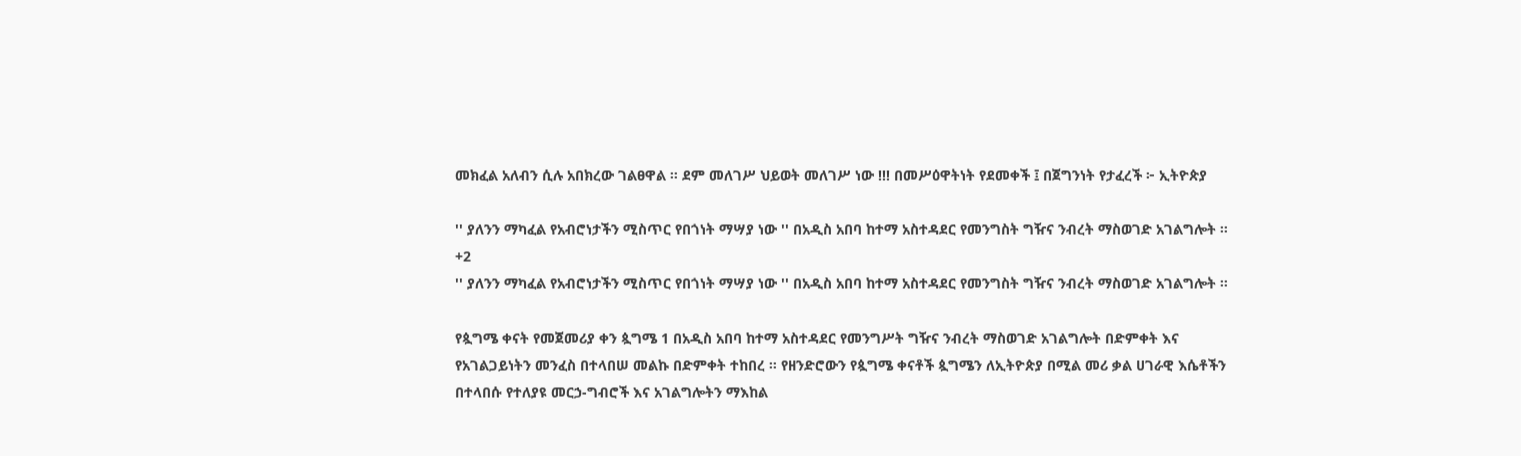መክፈል አለብን ሲሉ አበክረው ገልፀዋል ። ደም መለገሥ ህይወት መለገሥ ነው !!! በመሥዕዋትነት የደመቀች ፤ በጀግንነት የታፈረች ፦ ኢትዮጵያ

'' ያለንን ማካፈል የአብሮነታችን ሚስጥር የበጎነት ማሣያ ነው '' በአዲስ አበባ ከተማ አስተዳደር የመንግስት ግዥና ንብረት ማስወገድ አገልግሎት ።
+2
'' ያለንን ማካፈል የአብሮነታችን ሚስጥር የበጎነት ማሣያ ነው '' በአዲስ አበባ ከተማ አስተዳደር የመንግስት ግዥና ንብረት ማስወገድ አገልግሎት ።

የጷግሜ ቀናት የመጀመሪያ ቀን ጷግሜ 1 በአዲስ አበባ ከተማ አስተዳደር የመንግሥት ግዥና ንብረት ማስወገድ አገልግሎት በድምቀት እና የአገልጋይነትን መንፈስ በተላበሠ መልኩ በድምቀት ተከበረ ። የዘንድሮውን የጷግሜ ቀናቶች ጷግሜን ለኢትዮጵያ በሚል መሪ ቃል ሀገራዊ እሴቶችን በተላበሱ የተለያዩ መርኃ-ግብሮች እና አገልግሎትን ማእከል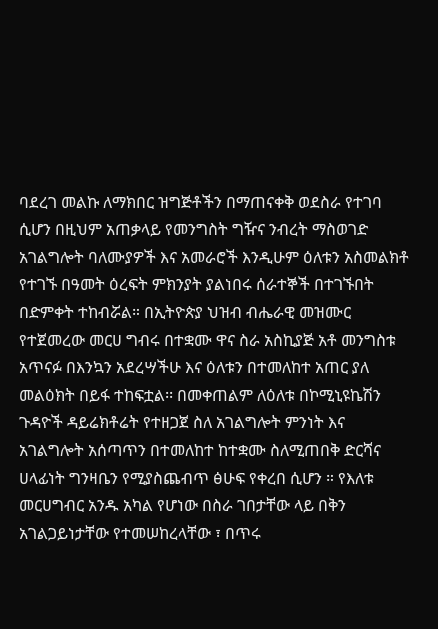ባደረገ መልኩ ለማክበር ዝግጅቶችን በማጠናቀቅ ወደስራ የተገባ ሲሆን በዚህም አጠቃላይ የመንግስት ግዥና ንብረት ማስወገድ አገልግሎት ባለሙያዎች እና አመራሮች እንዲሁም ዕለቱን አስመልክቶ የተገኙ በዓመት ዕረፍት ምክንያት ያልነበሩ ሰራተኞች በተገኙበት በድምቀት ተከብሯል። በኢትዮጵያ ህዝብ ብሔራዊ መዝሙር የተጀመረው መርሀ ግብሩ በተቋሙ ዋና ስራ አስኪያጅ አቶ መንግስቱ አጥናፉ በእንኳን አደረሣችሁ እና ዕለቱን በተመለከተ አጠር ያለ መልዕክት በይፋ ተከፍቷል፡፡ በመቀጠልም ለዕለቱ በኮሚኒዩኬሽን ጉዳዮች ዳይሬክቶሬት የተዘጋጀ ስለ አገልግሎት ምንነት እና አገልግሎት አሰጣጥን በተመለከተ ከተቋሙ ስለሚጠበቅ ድርሻና ሀላፊነት ግንዛቤን የሚያስጨብጥ ፅሁፍ የቀረበ ሲሆን ። የእለቱ መርሀግብር አንዱ አካል የሆነው በስራ ገበታቸው ላይ በቅን አገልጋይነታቸው የተመሠከረላቸው ፣ በጥሩ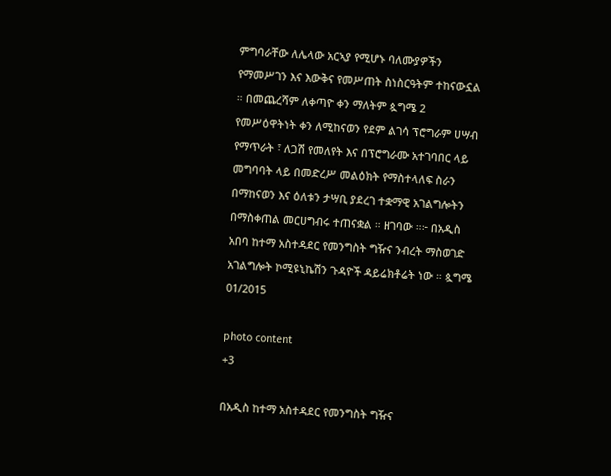ምግባራቸው ለሌላው አርኣያ የሚሆኑ ባለሙያዎችን የማመሥገን እና እውቅና የመሥጠት ስነስርዓትም ተከናውኗል ። በመጨረሻም ለቀጣዮ ቀን ማለትም ጷግሜ 2 የመሥዕዋትነት ቀን ለሚከናወን የደም ልገሳ ፕሮግራም ሀሣብ የማጥራት ፣ ለጋሽ የመለየት እና በፕሮግራሙ አተገባበር ላይ መግባባት ላይ በመድረሥ መልዕክት የማስተላለፍ ስራን በማከናወን እና ዕለቱን ታሣቢ ያደረገ ተቋማዊ አገልግሎትን በማስቀጠል መርሀግብሩ ተጠናቋል ። ዘገባው ።፦ በአዲስ አበባ ከተማ አስተዳደር የመንግስት ግዥና ንብረት ማስወገድ አገልግሎት ኮሚዩኒኬሽን ጉዳዮች ዳይሬክቶሬት ነው ። ጷግሜ 01/2015

photo content
+3

በአዲስ ከተማ አስተዳደር የመንግስት ግዥና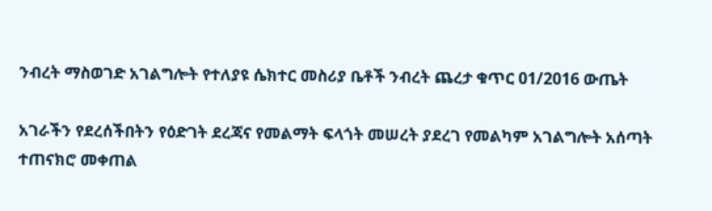ንብረት ማስወገድ አገልግሎት የተለያዩ ሴክተር መስሪያ ቤቶች ንብረት ጨረታ ቁጥር 01/2016 ውጤት

አገራችን የደረሰችበትን የዕድገት ደረጃና የመልማት ፍላጎት መሠረት ያደረገ የመልካም አገልግሎት አሰጣት ተጠናክሮ መቀጠል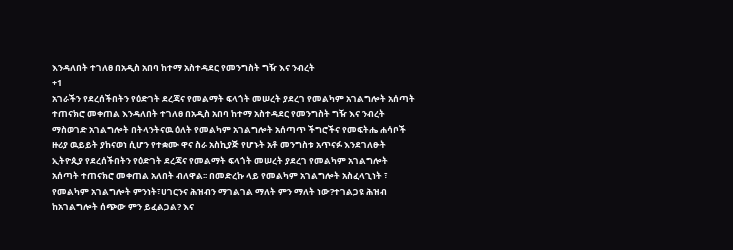እንዳለበት ተገለፀ በአዲስ አበባ ከተማ አስተዳደር የመንግስት ግዥ እና ንብረት
+1
አገራችን የደረሰችበትን የዕድገት ደረጃና የመልማት ፍላጎት መሠረት ያደረገ የመልካም አገልግሎት አሰጣት ተጠናክሮ መቀጠል እንዳለበት ተገለፀ በአዲስ አበባ ከተማ አስተዳደር የመንግስት ግዥ እና ንብረት ማስወገድ አገልግሎት በትላንትናዉ ዕለት የመልካም አገልግሎት አሰጣጥ ችግሮችና የመፍትሔ ሐሳቦች ዙሪያ ዉይይት ያከናወነ ሲሆን የተቋሙ ዋና ስራ አስኪያጅ የሆኑት አቶ መንግስቱ አጥናፉ እንደገለፁት ኢትዮጲያ የደረሰችበትን የዕድገት ደረጃና የመልማት ፍላጎት መሠረት ያደረገ የመልካም አገልግሎት አሰጣት ተጠናክሮ መቀጠል አለበት ብለዋል፡፡ በመድረኩ ላይ የመልካም አገልግሎት አስፈላጊነት ፣ የመልካም አገልግሎት ምንነት፣ሀገርንና ሕዝብን ማገልገል ማለት ምን ማለት ነው?ተገልጋዩ ሕዝብ ከአገልግሎት ሰጭው ምን ይፈልጋል? እና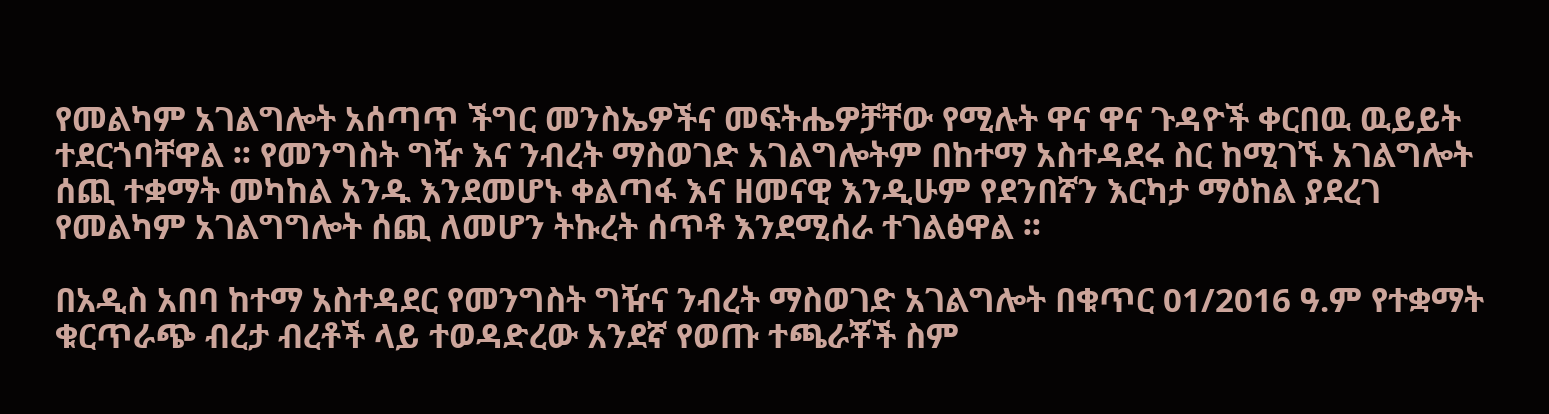የመልካም አገልግሎት አሰጣጥ ችግር መንስኤዎችና መፍትሔዎቻቸው የሚሉት ዋና ዋና ጉዳዮች ቀርበዉ ዉይይት ተደርጎባቸዋል ፡፡ የመንግስት ግዥ እና ንብረት ማስወገድ አገልግሎትም በከተማ አስተዳደሩ ስር ከሚገኙ አገልግሎት ሰጪ ተቋማት መካከል አንዱ እንደመሆኑ ቀልጣፋ እና ዘመናዊ እንዲሁም የደንበኛን እርካታ ማዕከል ያደረገ የመልካም አገልግግሎት ሰጪ ለመሆን ትኩረት ሰጥቶ እንደሚሰራ ተገልፅዋል ፡፡

በአዲስ አበባ ከተማ አስተዳደር የመንግስት ግዥና ንብረት ማስወገድ አገልግሎት በቁጥር 01/2016 ዓ.ም የተቋማት ቁርጥራጭ ብረታ ብረቶች ላይ ተወዳድረው አንደኛ የወጡ ተጫራቾች ስም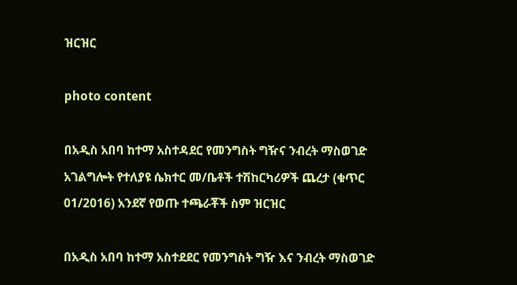ዝርዝር

photo content

በአዲስ አበባ ከተማ አስተዳደር የመንግስት ግዥና ንብረት ማስወገድ አገልግሎት የተለያዩ ሴክተር መ/ቤቶች ተሽከርካሪዎች ጨረታ (ቁጥር 01/2016) አንደኛ የወጡ ተጫራቾች ስም ዝርዝር

በአዲስ አበባ ከተማ አስተደደር የመንግስት ግዥ እና ንብረት ማስወገድ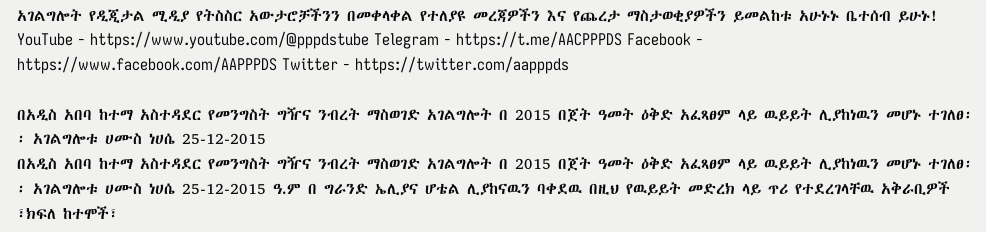አገልግሎት የዲጂታል ሚዲያ የትስስር አውታሮቻችንን በመቀላቀል የተለያዩ መረጃዎችን እና የጨረታ ማስታወቂያዎችን ይመልከቱ አሁኑኑ ቤተሰብ ይሁኑ! YouTube - https://www.youtube.com/@pppdstube Telegram - https://t.me/AACPPPDS Facebook - https://www.facebook.com/AAPPPDS Twitter - https://twitter.com/aapppds

በአዲስ አበባ ከተማ አስተዳደር የመንግስት ግዥና ንብረት ማስወገድ አገልግሎት በ 2015 በጀት ዓመት ዕቅድ አፈጻፀም ላይ ዉይይት ሊያከነዉን መሆኑ ተገለፀ፡፡ አገልግሎቱ ሀሙስ ነሀሴ 25-12-2015
በአዲስ አበባ ከተማ አስተዳደር የመንግስት ግዥና ንብረት ማስወገድ አገልግሎት በ 2015 በጀት ዓመት ዕቅድ አፈጻፀም ላይ ዉይይት ሊያከነዉን መሆኑ ተገለፀ፡፡ አገልግሎቱ ሀሙስ ነሀሴ 25-12-2015 ዓ.ም በ ግራንድ ኤሊያና ሆቴል ሊያከናዉን ባቀደዉ በዚህ የዉይይት መድረክ ላይ ጥሪ የተደረገላቸዉ አቅራቢዎች ፣ክፍለ ከተሞች፣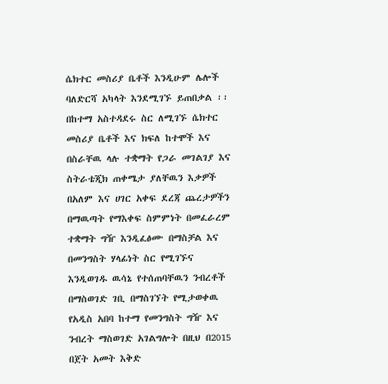ሴክተር መስሪያ ቤቶች እንዲሁም ሌሎች ባለድርሻ አካላት እንደሚገኙ ይጠበቃል ፡፡ በከተማ አስተዳደሩ ስር ለሚገኙ ሴክተር መስሪያ ቤቶች እና ክፍለ ከተሞች እና በስራቸዉ ላሉ ተቋማት የጋራ መገልገያ እና ስትራቴጂክ ጠቀሜታ ያለቸዉን እቃዎች በአለም እና ሀገር አቀፍ ደረጃ ጨረታዎችን በማዉጣት የማእቀፍ ስምምነት በመፈራረም ተቋማት ግዥ እንዲፈፅሙ በማስቻል እና በመንግስት ሃላፊነት ስር የሚገኙና እንዲወገዱ ዉሳኔ የተሰጠባቸዉን ንብረቶች በማስወገድ ገቢ በማስገኘት የሚታወቀዉ የአዲስ አበባ ከተማ የመንግስት ግዥ እና ንብረት ማስወገድ አገልግሎት በዚህ በ2015 በጀት አመት እቅድ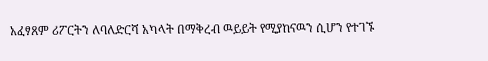አፈፃጸም ሪፖርትን ለባለድርሻ አካላት በማቅረብ ዉይይት የሚያከናዉን ሲሆን የተገኙ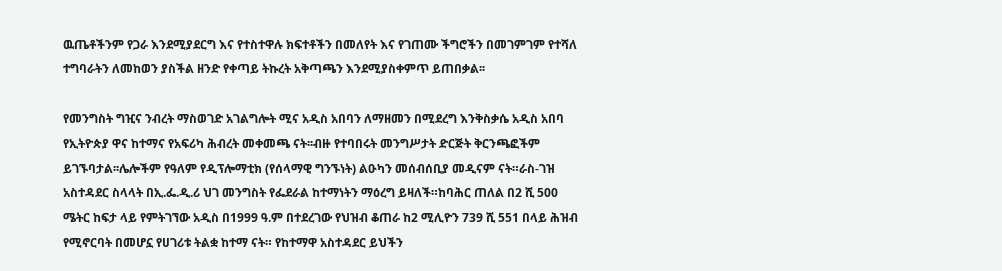ዉጤቶችንም የጋራ እንደሚያደርግ እና የተስተዋሉ ክፍተቶችን በመለየት እና የገጠሙ ችግሮችን በመገምገም የተሻለ ተግባራትን ለመከወን ያስችል ዘንድ የቀጣይ ትኩረት አቅጣጫን እንደሚያስቀምጥ ይጠበቃል፡፡

የመንግስት ግዢና ንብረት ማስወገድ አገልግሎት ሚና አዲስ አበባን ለማዘመን በሚደረግ እንቅስቃሴ አዲስ አበባ የኢትዮጵያ ዋና ከተማና የአፍሪካ ሕብረት መቀመጫ ናት፡፡ብዙ የተባበሩት መንግሥታት ድርጅት ቅርንጫፎችም ይገኙባታል፡፡ሌሎችም የዓለም የዲፕሎማቲክ (የሰላማዊ ግንኙነት) ልዑካን መሰብሰቢያ መዲናም ናት።ራስ-ገዝ አስተዳደር ስላላት በኢ.ፌ.ዲ.ሪ ህገ መንግስት የፌደራል ከተማነትን ማዕረግ ይዛለች።ከባሕር ጠለል በ2 ሺ 500 ሜትር ከፍታ ላይ የምትገኘው አዲስ በ1999 ዓ.ም በተደረገው የህዝብ ቆጠራ ከ2 ሚሊዮን 739 ሺ 551 በላይ ሕዝብ የሚኖርባት በመሆኗ የሀገሪቱ ትልቋ ከተማ ናት። የከተማዋ አስተዳደር ይህችን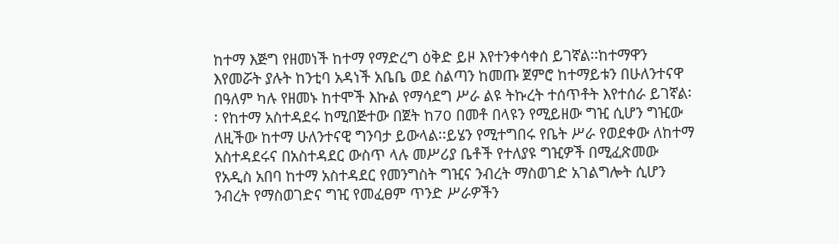ከተማ እጅግ የዘመነች ከተማ የማድረግ ዕቅድ ይዞ እየተንቀሳቀሰ ይገኛል፡፡ከተማዋን እየመሯት ያሉት ከንቲባ አዳነች አቤቤ ወደ ስልጣን ከመጡ ጀምሮ ከተማይቱን በሁለንተናዋ በዓለም ካሉ የዘመኑ ከተሞች እኩል የማሳደግ ሥራ ልዩ ትኩረት ተሰጥቶት እየተሰራ ይገኛል፡፡ የከተማ አስተዳደሩ ከሚበጅተው በጀት ከ70 በመቶ በላዩን የሚይዘው ግዢ ሲሆን ግዢው ለዚችው ከተማ ሁለንተናዊ ግንባታ ይውላል፡፡ይሄን የሚተግበሩ የቤት ሥራ የወደቀው ለከተማ አስተዳደሩና በአስተዳደር ውስጥ ላሉ መሥሪያ ቤቶች የተለያዩ ግዢዎች በሚፈጽመው የአዲስ አበባ ከተማ አስተዳደር የመንግስት ግዢና ንብረት ማስወገድ አገልግሎት ሲሆን ንብረት የማስወገድና ግዢ የመፈፀም ጥንድ ሥራዎችን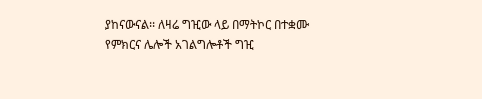ያከናውናል፡፡ ለዛሬ ግዢው ላይ በማትኮር በተቋሙ የምክርና ሌሎች አገልግሎቶች ግዢ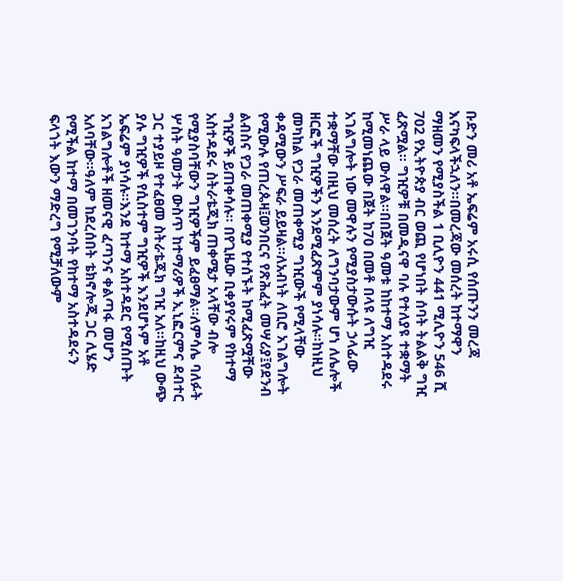ቡድን መሪ አቶ ኤፍሬም አሩሲ የሰጡንን መረጃ እናካፍላችኋለን፡፡በመረጃው መሰረት ከተማዋን ማዘመን የሚያስችል 1 ቢሊዮን 441 ሚሊዮን 546 ሺ 702 የኢትዮጵያ ብር ወጪ የሆነበት ሰባት ትልልቅ ግዢ ፈጽሟል፡፡ ግዢዎቹ በመዲናዋ ባሉ የተለያዩ ተቋማት ሥራ ላይ ውለዋል፡፡በበጀት ዓመቱ ከከተማ አስተዳደሩ ከሚመነጨው በጀት ከ70 በመቶ በላዩ ለግዢ አገልግሎት ነው መዋሉን የሚያስታውሱት ኃላፊው ተቋማቸው በዚህ መሰረት ለግንባታውም ሆነ ለሌሎች ዘርፎች ግዢዎችን እንደሚፈጽምም ያነሳሉ፡፡ከነዚህ መካከል የጋራ መጠቀሚያ ግዢውች የሚላቸው ቀዳሚውን ሥፍራ ይይዛል፡፡ለአብነት ለቢሮ አገልግሎት የሚውሉ የጠረጴዛ፤ወንበርና የጽሕፈት መሣሪያ፤የደንብ ልብስና የጋራ መጠቀሚያ የተሰኙት ከሚፈጽሟቸው ግዢዎች ይጠቀሳሉ፡፡ በየጊዜው ቢቀያየሩም የከተማ አስተዳደሩ ስትራቴጂክ ጠቀሜታ አላቸው ብሎ የሚያስባቸውን ግዢዎችም ይፈፀማል፡፡ለምሳሌ ባለፉት ሦስት ዓመታት ውስጥ ከተማሪዎች ኢኒፎርምና ደብተር ጋር ተያይዞ የተፈፀመ ስትራቴጂክ ግዢ አለ፡፡ከዚህ ውጭ ያሉ ግዢዎች የሲስተም ግዢዎች እንደሆኑም አቶ ኤፍሬም ያነሳሉ፡፡እንደ ከተማ አስተዳደር የሚሰጡት አገልግሎቶች ዘመናዊ ፈጣንና ቀልጣፋ መሆን አለባቸው፡፡ዓለም ከደረሰበት ቴክኖሎጂ ጋር ሊሄድ የሚችል ከተማ በመገንባት የከተማ አስተዳደሩን ፍላጎት እውን ማድረግ የሚቻለውም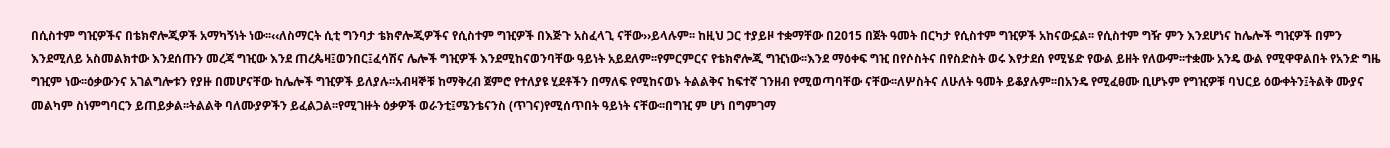በሲስተም ግዢዎችና በቴክኖሎጂዎች አማካኝነት ነው፡፡‹‹ለስማርት ሲቲ ግንባታ ቴክኖሎጂዎችና የሲስተም ግዢዎች በእጅጉ አስፈላጊ ናቸው››ይላሉም፡፡ ከዚህ ጋር ተያይዞ ተቋማቸው በ2015 በጀት ዓመት በርካታ የሲስተም ግዢዎች አከናውኗል፡፡ የሲስተም ግዥ ምን እንደሆነና ከሌሎች ግዢዎች በምን እንደሚለይ አስመልክተው እንደሰጡን መረጃ ግዢው እንደ ጠረጴዛ፤ወንበር፤ፈሳሽና ሌሎች ግዢዎች እንደሚከናወንባቸው ዓይነት አይደለም፡፡የምርምርና የቴክኖሎጂ ግዢነው፡፡እንደ ማዕቀፍ ግዢ በየሶስትና በየስድስት ወሩ እየታደሰ የሚሄድ የውል ይዘት የለውም፡፡ተቋሙ አንዴ ውል የሚዋዋልበት የአንድ ግዜ ግዢም ነው፡፡ዕቃውንና አገልግሎቱን የያዙ በመሆናቸው ከሌሎች ግዢዎች ይለያሉ፡፡አብዛኞቹ ከማቅረብ ጀምሮ የተለያዩ ሂደቶችን በማለፍ የሚከናወኑ ትልልቅና ከፍተኛ ገንዘብ የሚወጣባቸው ናቸው፡፡ለሦስትና ለሁለት ዓመት ይቆያሉም፡፡በአንዴ የሚፈፀሙ ቢሆኑም የግዢዎቹ ባህርይ ዕውቀትን፤ትልቅ ሙያና መልካም ስነምግባርን ይጠይቃል፡፡ትልልቅ ባለሙያዎችን ይፈልጋል፡፡የሚገዙት ዕቃዎች ወራንቲ፤ሜንቴናንስ (ጥገና)የሚሰጥበት ዓይነት ናቸው፡፡በግዢ ም ሆነ በግምገማ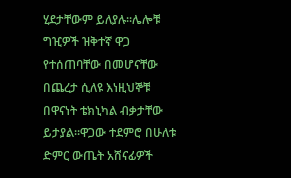ሂደታቸውም ይለያሉ፡፡ሌሎቹ ግዢዎች ዝቅተኛ ዋጋ የተሰጠባቸው በመሆናቸው በጨረታ ሲለዩ እነዚህኞቹ በዋናነት ቴክኒካል ብቃታቸው ይታያል፡፡ዋጋው ተደምሮ በሁለቱ ድምር ውጤት አሸናፊዎች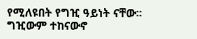የሚለዩበት የግዢ ዓይነት ናቸው፡፡ግዢውም ተከናውኖ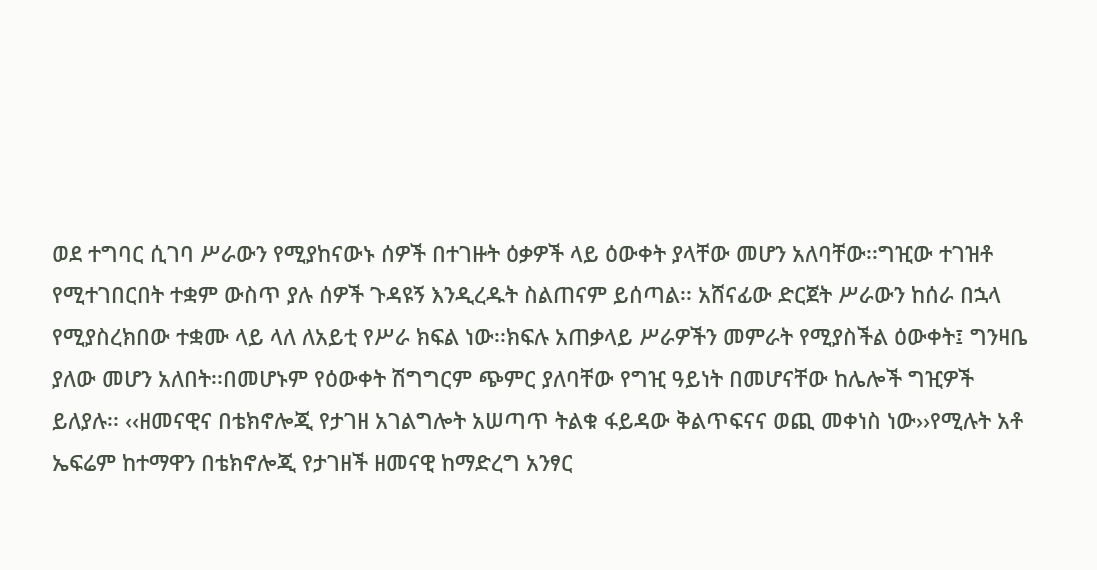ወደ ተግባር ሲገባ ሥራውን የሚያከናውኑ ሰዎች በተገዙት ዕቃዎች ላይ ዕውቀት ያላቸው መሆን አለባቸው፡፡ግዢው ተገዝቶ የሚተገበርበት ተቋም ውስጥ ያሉ ሰዎች ጉዳዩኝ እንዲረዱት ስልጠናም ይሰጣል፡፡ አሸናፊው ድርጀት ሥራውን ከሰራ በኋላ የሚያስረክበው ተቋሙ ላይ ላለ ለአይቲ የሥራ ክፍል ነው፡፡ክፍሉ አጠቃላይ ሥራዎችን መምራት የሚያስችል ዕውቀት፤ ግንዛቤ ያለው መሆን አለበት፡፡በመሆኑም የዕውቀት ሽግግርም ጭምር ያለባቸው የግዢ ዓይነት በመሆናቸው ከሌሎች ግዢዎች ይለያሉ፡፡ ‹‹ዘመናዊና በቴክኖሎጂ የታገዘ አገልግሎት አሠጣጥ ትልቁ ፋይዳው ቅልጥፍናና ወጪ መቀነስ ነው››የሚሉት አቶ ኤፍሬም ከተማዋን በቴክኖሎጂ የታገዘች ዘመናዊ ከማድረግ አንፃር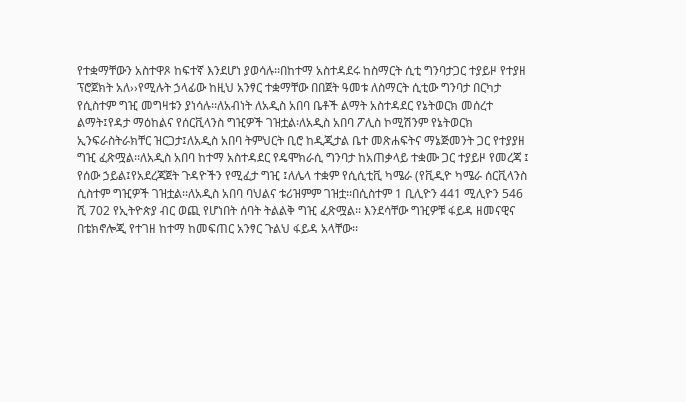የተቋማቸውን አስተዋጾ ከፍተኛ እንደሆነ ያወሳሉ፡፡በከተማ አስተዳደሩ ከስማርት ሲቲ ግንባታጋር ተያይዞ የተያዘ ፕሮጀክት አለ››የሚሉት ኃላፊው ከዚህ አንፃር ተቋማቸው በበጀት ዓመቱ ለስማርት ሲቲው ግንባታ በርካታ የሲስተም ግዢ መግዛቱን ያነሳሉ፡፡ለአብነት ለአዲስ አበባ ቤቶች ልማት አስተዳደር የኔትወርክ መሰረተ ልማት፤የዳታ ማዕከልና የሰርቪላንስ ግዢዎች ገዝቷል፡ለአዲስ አበባ ፖሊስ ኮሚሽንም የኔትወርክ ኢንፍራስትራክቸር ዝርጋታ፤ለአዲስ አበባ ትምህርት ቢሮ ከዲጂታል ቤተ መጽሐፍትና ማኔጅመንት ጋር የተያያዘ ግዢ ፈጽሟል፡፡ለአዲስ አበባ ከተማ አስተዳደር የዴሞክራሲ ግንባታ ከአጠቃላይ ተቋሙ ጋር ተያይዞ የመረጃ ፤ የሰው ኃይል፤የአደረጃጀት ጉዳዮችን የሚፈታ ግዢ ፤ለሌላ ተቋም የሲሲቲቪ ካሜራ (የቪዲዮ ካሜራ ሰርቪላንስ ሲስተም ግዢዎች ገዝቷል፡፡ለአዲስ አበባ ባህልና ቱሪዝምም ገዝቷ፡፡በሲስተም 1 ቢሊዮን 441 ሚሊዮን 546 ሺ 702 የኢትዮጵያ ብር ወጪ የሆነበት ሰባት ትልልቅ ግዢ ፈጽሟል፡፡ እንደሳቸው ግዢዎቹ ፋይዳ ዘመናዊና በቴክኖሎጂ የተገዘ ከተማ ከመፍጠር አንፃር ጉልህ ፋይዳ አላቸው፡፡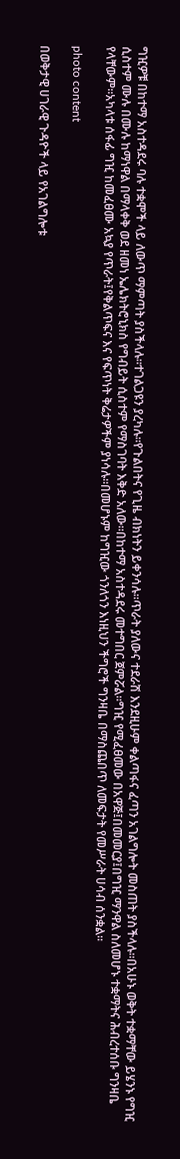ግዢዎቹ በከተማ አስተዳደሩ ባሉ ተቋሞች ላይ ለውጥ ማምጣት ያስችላሉ፡፡ተገልጋዩን ያረካሉ፡፡የጉልበትና የጊዜ ብክነትን ይቀንሳሉ፡፡ጥራት ያለውና ተደራሽ እንደዚሁም ቀልጣፋና ፈጣን አገልግሎት መስጠት ያስችላሉ፡፡በአሁኑ ወቅት ተቋማቸው ይሄንኑ የግዢ ሲስተም ሙሉ በሙሉ ከማነዋል በማላቀቅ ወደ ዘመነ ኤሌክትሮኒክስ የግብይት ሲስተም የማስገባት እቅድ አለው፡፡በከተማ አስተዳደሩ መተግበር ጀምሯል፡፡ግዢ የሚፈፀመው በአዋጅ፤በመመርያ፤በግዢ ማንዋል ስለመሆኑ ተቋማትና ሕብረተሰቡ ግንዛቤ የላቸውም፡፡አካላቱ ሰፋፊ ግዢ ከመፈፀሙ አኳያ የጥራት፤የቅልጥፍና እና የፍጥነት ቅሬታዎችም ያነሳሉ፡፡በመሆኑም ከግዢው ጎንለጎን እነዚህን ችግሮች ግንዛቤ በማስጨበጥ ለመፍታት የመሥራት ሀሳብ ሰንቋል፡፡

photo content

በወቅታዊ ሀገራዊ ጉዳዮች ላይ የአገልግሎቱ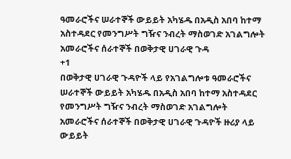ዓመራሮችና ሠራተኞች ውይይት አካሄዱ በአዲስ አበባ ከተማ አስተዳደር የመንግሥት ግዥና ንብረት ማስወገድ አገልግሎት አመራሮችና ሰራተኞች በወቅታዊ ሀገራዊ ጉዳ
+1
በወቅታዊ ሀገራዊ ጉዳዮች ላይ የአገልግሎቱ ዓመራሮችና ሠራተኞች ውይይት አካሄዱ በአዲስ አበባ ከተማ አስተዳደር የመንግሥት ግዥና ንብረት ማስወገድ አገልግሎት አመራሮችና ሰራተኞች በወቅታዊ ሀገራዊ ጉዳዮች ዙሪያ ላይ ውይይት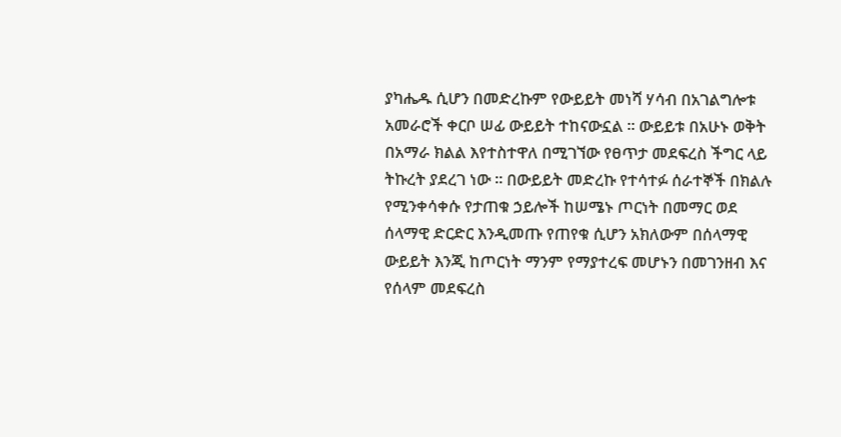ያካሔዱ ሲሆን በመድረኩም የውይይት መነሻ ሃሳብ በአገልግሎቱ አመራሮች ቀርቦ ሠፊ ውይይት ተከናውኗል ። ውይይቱ በአሁኑ ወቅት በአማራ ክልል እየተስተዋለ በሚገኘው የፀጥታ መደፍረስ ችግር ላይ ትኩረት ያደረገ ነው ። በውይይት መድረኩ የተሳተፉ ሰራተኞች በክልሉ የሚንቀሳቀሱ የታጠቁ ኃይሎች ከሠሜኑ ጦርነት በመማር ወደ ሰላማዊ ድርድር እንዲመጡ የጠየቁ ሲሆን አክለውም በሰላማዊ ውይይት እንጂ ከጦርነት ማንም የማያተረፍ መሆኑን በመገንዘብ እና የሰላም መደፍረስ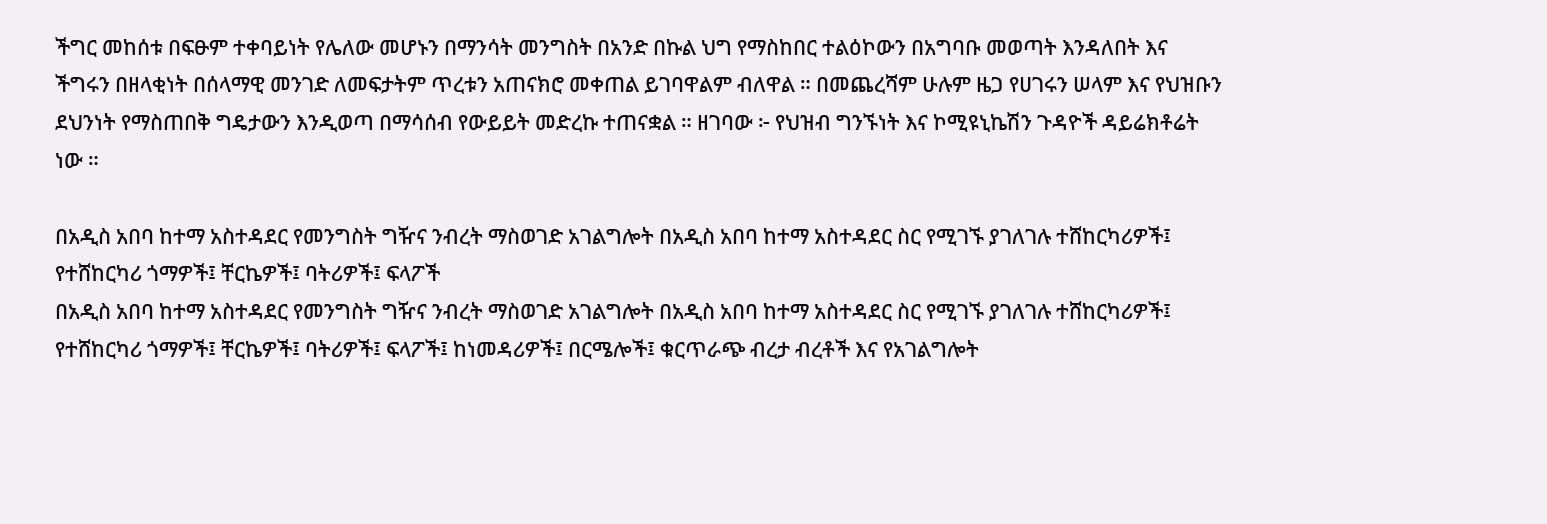ችግር መከሰቱ በፍፁም ተቀባይነት የሌለው መሆኑን በማንሳት መንግስት በአንድ በኩል ህግ የማስከበር ተልዕኮውን በአግባቡ መወጣት እንዳለበት እና ችግሩን በዘላቂነት በሰላማዊ መንገድ ለመፍታትም ጥረቱን አጠናክሮ መቀጠል ይገባዋልም ብለዋል ። በመጨረሻም ሁሉም ዜጋ የሀገሩን ሠላም እና የህዝቡን ደህንነት የማስጠበቅ ግዴታውን እንዲወጣ በማሳሰብ የውይይት መድረኩ ተጠናቋል ። ዘገባው ፦ የህዝብ ግንኙነት እና ኮሚዩኒኬሽን ጉዳዮች ዳይሬክቶሬት ነው ።

በአዲስ አበባ ከተማ አስተዳደር የመንግስት ግዥና ንብረት ማስወገድ አገልግሎት በአዲስ አበባ ከተማ አስተዳደር ስር የሚገኙ ያገለገሉ ተሸከርካሪዎች፤ የተሸከርካሪ ጎማዎች፤ ቸርኬዎች፤ ባትሪዎች፤ ፍላፖች
በአዲስ አበባ ከተማ አስተዳደር የመንግስት ግዥና ንብረት ማስወገድ አገልግሎት በአዲስ አበባ ከተማ አስተዳደር ስር የሚገኙ ያገለገሉ ተሸከርካሪዎች፤ የተሸከርካሪ ጎማዎች፤ ቸርኬዎች፤ ባትሪዎች፤ ፍላፖች፤ ከነመዳሪዎች፤ በርሜሎች፤ ቁርጥራጭ ብረታ ብረቶች እና የአገልግሎት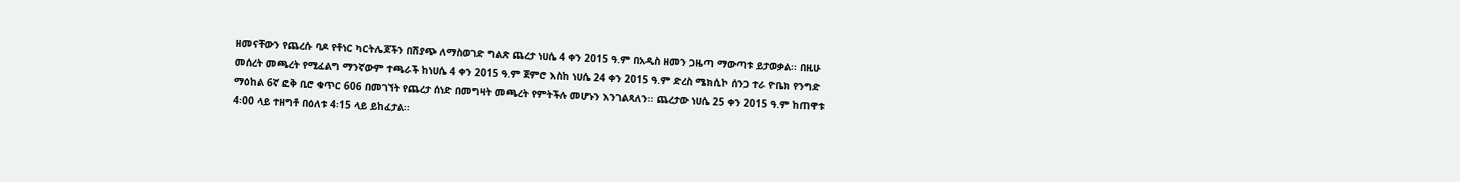ዘመናቸውን የጨረሱ ባዶ የቶነር ካርትሌጆችን በሽያጭ ለማስወገድ ግልጽ ጨረታ ነሀሴ 4 ቀን 2015 ዓ.ም በአዲስ ዘመን ጋዜጣ ማውጣቱ ይታወቃል፡፡ በዚሁ መሰረት መጫረት የሚፈልግ ማንኛውም ተጫራች ከነሀሴ 4 ቀን 2015 ዓ.ም ጀምሮ እስከ ነሀሴ 24 ቀን 2015 ዓ.ም ድረስ ሜክሲኮ ሰንጋ ተራ ዮቤክ የንግድ ማዕከል 6ኛ ፎቅ ቢሮ ቁጥር 606 በመገኘት የጨረታ ሰነድ በመግዛት መጫረት የምትችሉ መሆኑን እንገልጻለን፡፡ ጨረታው ነሀሴ 25 ቀን 2015 ዓ.ም ከጠዋቱ 4፡00 ላይ ተዘግቶ በዕለቱ 4፡15 ላይ ይከፈታል፡፡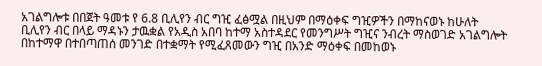አገልግሎቱ በበጀት ዓመቱ የ 6.8 ቢሊየን ብር ግዢ ፈፅሟል በዚህም በማዕቀፍ ግዢዎችን በማከናወኑ ከሁለት ቢሊየን ብር በላይ ማዳኑን ታዉቋል የአዲስ አበባ ከተማ አስተዳደር የመንግሥት ግዢና ንብረት ማስወገድ አገልግሎት በከተማዋ በተበጣጠሰ መንገድ በተቋማት የሚፈጸመውን ግዢ በአንድ ማዕቀፍ በመከወኑ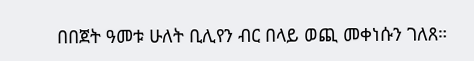በበጀት ዓመቱ ሁለት ቢሊየን ብር በላይ ወጪ መቀነሱን ገለጸ።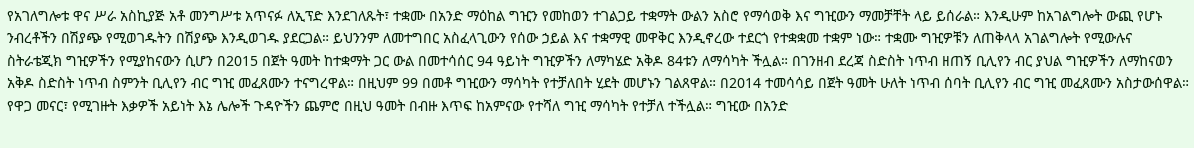የአገለግሎቱ ዋና ሥራ አስኪያጅ አቶ መንግሥቱ አጥናፉ ለኢፕድ እንደገለጹት፣ ተቋሙ በአንድ ማዕከል ግዢን የመከወን ተገልጋይ ተቋማት ውልን አስሮ የማሳወቅ እና ግዢውን ማመቻቸት ላይ ይሰራል። እንዲሁም ከአገልግሎት ውጪ የሆኑ ንብረቶችን በሽያጭ የሚወገዱትን በሽያጭ እንዲወገዱ ያደርጋል። ይህንንም ለመተግበር አስፈላጊውን የሰው ኃይል እና ተቋማዊ መዋቅር እንዲኖረው ተደርጎ የተቋቋመ ተቋም ነው። ተቋሙ ግዢዎቹን ለጠቅላላ አገልግሎት የሚውሉና ስትራቴጂክ ግዢዎችን የሚያከናውን ሲሆን በ2015 በጀት ዓመት ከተቋማት ጋር ውል በመተሳሰር 94 ዓይነት ግዢዎችን ለማካሄድ አቅዶ 84ቱን ለማሳካት ችሏል። በገንዘብ ደረጃ ስድስት ነጥብ ዘጠኝ ቢሊየን ብር ያህል ግዢዎችን ለማከናወን አቅዶ ስድስት ነጥብ ስምንት ቢሊየን ብር ግዢ መፈጸሙን ተናግረዋል። በዚህም 99 በመቶ ግዢውን ማሳካት የተቻለበት ሂደት መሆኑን ገልጸዋል። በ2014 ተመሳሳይ በጀት ዓመት ሁለት ነጥብ ሰባት ቢሊየን ብር ግዢ መፈጸሙን አስታውሰዋል። የዋጋ መናር፣ የሚገዙት እቃዎች አይነት እኔ ሌሎች ጉዳዮችን ጨምሮ በዚህ ዓመት በብዙ እጥፍ ከአምናው የተሻለ ግዢ ማሳካት የተቻለ ተችሏል። ግዢው በአንድ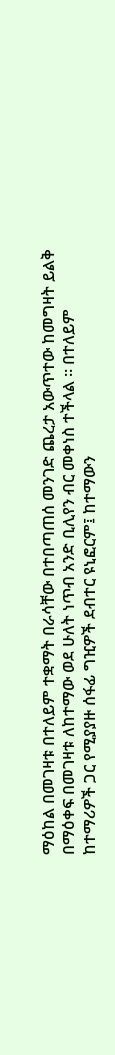ማዕከል በመገዛቱ በተለይም ተቋማት በራሳቸው በተበጣጠሰ መንገድ ጨረታ አውጥተው ከመግዛት ይልቅ በማዕቀፍ በመገዛቱ ለከተማው ወደ ሁለት ነጥብ አንድ ቢሊየን ብር መቀነስ ተችላል ። በተለይም ከተማሪዎች ጋር የሚያያዙ ሰፋፊ ግዢዎች ደብተር ዩኒፎርም፤ ከተማውን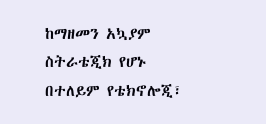ከማዘመን አኳያም ስትራቴጂክ የሆኑ በተለይም የቴክኖሎጂ፣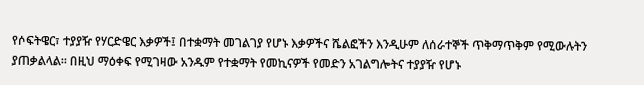የሶፍትዌር፣ ተያያዥ የሃርድዌር እቃዎች፤ በተቋማት መገልገያ የሆኑ እቃዎችና ሼልፎችን እንዲሁም ለሰራተኞች ጥቅማጥቅም የሚውሉትን ያጠቃልላል። በዚህ ማዕቀፍ የሚገዛው አንዱም የተቋማት የመኪናዎች የመድን አገልግሎትና ተያያዥ የሆኑ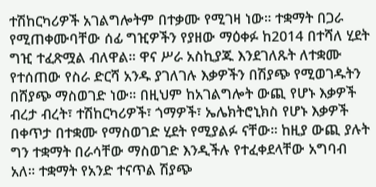ተሽከርካሪዎች አገልግሎትም በተቃሙ የሚገዛ ነው። ተቋማት በጋራ የሚጠቀሙባቸው ሰፊ ግዢዎችን የያዘው ማዕቀፉ ከ2014 በተሻለ ሂደት ግዢ ተፈጽሟል ብለዋል። ዋና ሥራ አስኪያጁ እንደገለጹት ለተቋሙ የተሰጠው የስራ ድርሻ አንዱ ያገለገሉ እቃዎችን በሽያጭ የሚወገዱትን በሸያጭ ማስወገድ ነው። በዚህም ከአገልግሎት ውጪ የሆኑ እቃዎች ብረታ ብረት፣ ተሽከርካሪዎች፣ ጎማዎች፣ ኤሌክትሮኒክስ የሆኑ እቃዎች በቀጥታ በተቋሙ የማስወገድ ሂደት የሚያልፉ ናቸው። ከዚያ ውጪ ያሉት ግን ተቋማት በራሳቸው ማስወገድ እንዲችሉ የተፈቀደላቸው አግባብ አለ። ተቋማት የአንድ ተናጥል ሽያጭ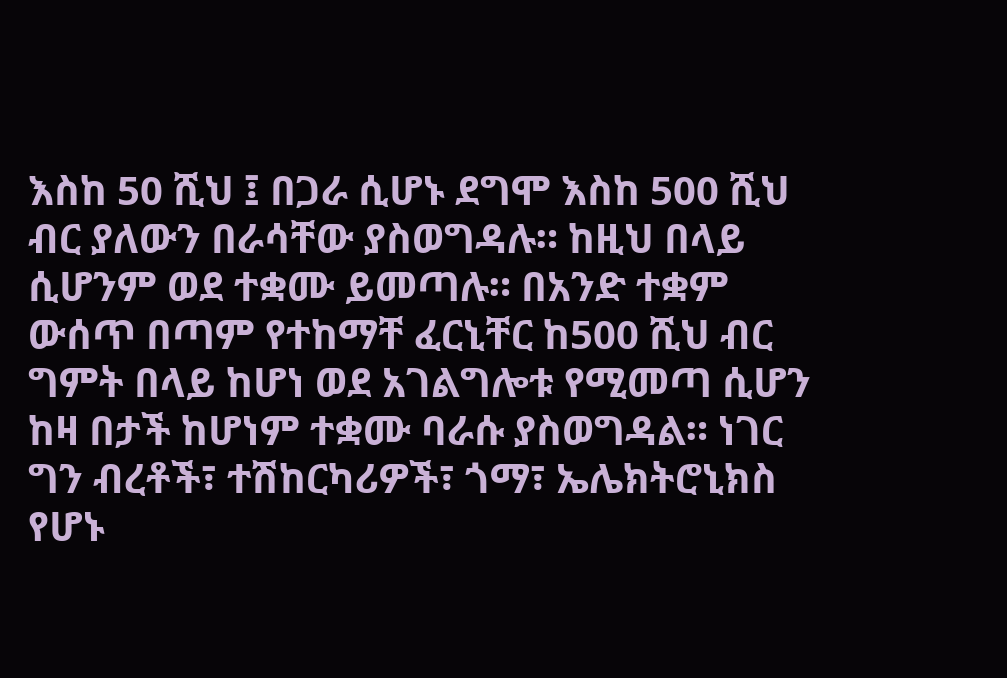እስከ 50 ሺህ ፤ በጋራ ሲሆኑ ደግሞ እስከ 500 ሺህ ብር ያለውን በራሳቸው ያስወግዳሉ። ከዚህ በላይ ሲሆንም ወደ ተቋሙ ይመጣሉ። በአንድ ተቋም ውሰጥ በጣም የተከማቸ ፈርኒቸር ከ500 ሺህ ብር ግምት በላይ ከሆነ ወደ አገልግሎቱ የሚመጣ ሲሆን ከዛ በታች ከሆነም ተቋሙ ባራሱ ያስወግዳል። ነገር ግን ብረቶች፣ ተሽከርካሪዎች፣ ጎማ፣ ኤሌክትሮኒክስ የሆኑ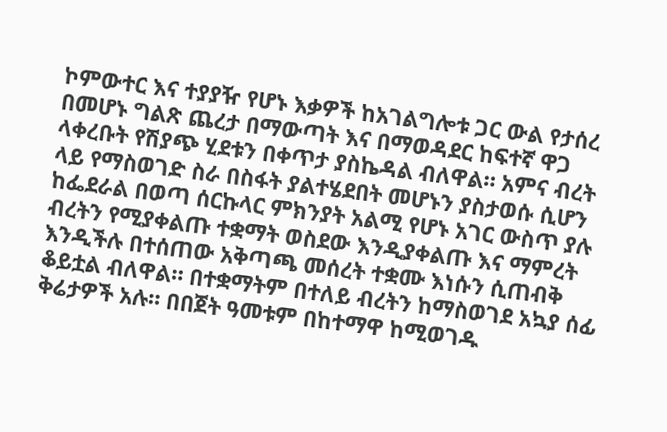ኮምውተር እና ተያያዥ የሆኑ እቃዎች ከአገልግሎቱ ጋር ውል የታሰረ በመሆኑ ግልጽ ጨረታ በማውጣት እና በማወዳደር ከፍተኛ ዋጋ ላቀረቡት የሽያጭ ሂደቱን በቀጥታ ያስኬዳል ብለዋል። አምና ብረት ላይ የማስወገድ ስራ በስፋት ያልተሄደበት መሆኑን ያስታወሱ ሲሆን ከፌደራል በወጣ ሰርኩላር ምክንያት አልሚ የሆኑ አገር ውስጥ ያሉ ብረትን የሚያቀልጡ ተቋማት ወስደው እንዲያቀልጡ እና ማምረት እንዲችሉ በተሰጠው አቅጣጫ መሰረት ተቋሙ እነሱን ሲጠብቅ ቆይቷል ብለዋል። በተቋማትም በተለይ ብረትን ከማስወገደ አኳያ ሰፊ ቅሬታዎች አሉ። በበጀት ዓመቱም በከተማዋ ከሚወገዱ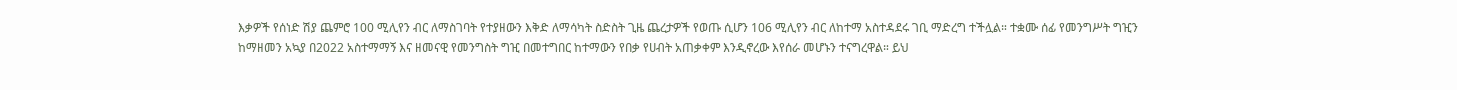እቃዎች የሰነድ ሽያ ጨምሮ 100 ሚሊየን ብር ለማስገባት የተያዘውን እቅድ ለማሳካት ስድስት ጊዜ ጨረታዎች የወጡ ሲሆን 106 ሚሊየን ብር ለከተማ አስተዳደሩ ገቢ ማድረግ ተችሏል። ተቋሙ ሰፊ የመንግሥት ግዢን ከማዘመን አኳያ በ2022 አስተማማኝ እና ዘመናዊ የመንግስት ግዢ በመተግበር ከተማውን የበቃ የሀብት አጠቃቀም እንዲኖረው እየሰራ መሆኑን ተናግረዋል። ይህ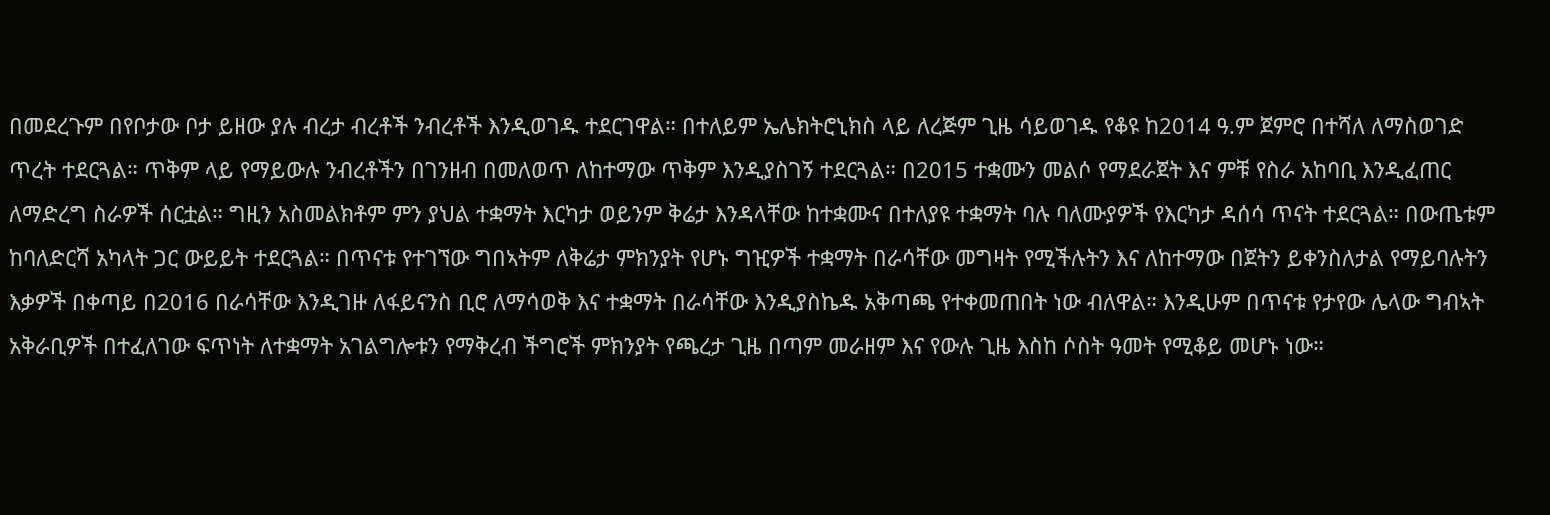በመደረጉም በየቦታው ቦታ ይዘው ያሉ ብረታ ብረቶች ንብረቶች እንዲወገዱ ተደርገዋል። በተለይም ኤሌክትሮኒክስ ላይ ለረጅም ጊዜ ሳይወገዱ የቆዩ ከ2014 ዓ.ም ጀምሮ በተሻለ ለማስወገድ ጥረት ተደርጓል። ጥቅም ላይ የማይውሉ ንብረቶችን በገንዘብ በመለወጥ ለከተማው ጥቅም እንዲያስገኝ ተደርጓል። በ2015 ተቋሙን መልሶ የማደራጀት እና ምቹ የስራ አከባቢ እንዲፈጠር ለማድረግ ስራዎች ሰርቷል። ግዚን አስመልክቶም ምን ያህል ተቋማት እርካታ ወይንም ቅሬታ እንዳላቸው ከተቋሙና በተለያዩ ተቋማት ባሉ ባለሙያዎች የእርካታ ዳሰሳ ጥናት ተደርጓል። በውጤቱም ከባለድርሻ አካላት ጋር ውይይት ተደርጓል። በጥናቱ የተገኘው ግበኣትም ለቅሬታ ምክንያት የሆኑ ግዢዎች ተቋማት በራሳቸው መግዛት የሚችሉትን እና ለከተማው በጀትን ይቀንስለታል የማይባሉትን እቃዎች በቀጣይ በ2016 በራሳቸው እንዲገዙ ለፋይናንስ ቢሮ ለማሳወቅ እና ተቋማት በራሳቸው እንዲያስኬዱ አቅጣጫ የተቀመጠበት ነው ብለዋል። እንዲሁም በጥናቱ የታየው ሌላው ግብኣት አቅራቢዎች በተፈለገው ፍጥነት ለተቋማት አገልግሎቱን የማቅረብ ችግሮች ምክንያት የጫረታ ጊዜ በጣም መራዘም እና የውሉ ጊዜ እስከ ሶስት ዓመት የሚቆይ መሆኑ ነው።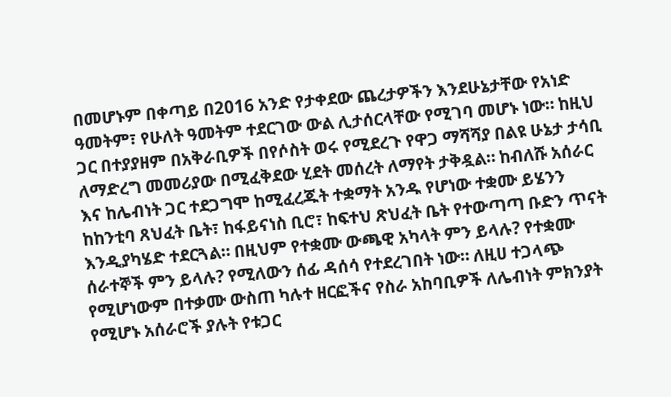በመሆኑም በቀጣይ በ2016 አንድ የታቀደው ጨረታዎችን እንደሁኔታቸው የአነድ ዓመትም፣ የሁለት ዓመትም ተደርገው ውል ሊታሰርላቸው የሚገባ መሆኑ ነው። ከዚህ ጋር በተያያዘም በአቅራቢዎች በየሶስት ወሩ የሚደረጉ የዋጋ ማሻሻያ በልዩ ሁኔታ ታሳቢ ለማድረግ መመሪያው በሚፈቅደው ሂደት መሰረት ለማየት ታቅዷል። ከብለሹ አሰራር እና ከሌብነት ጋር ተደጋግሞ ከሚፈረጁት ተቋማት አንዱ የሆነው ተቋሙ ይሄንን ከከንቲባ ጸህፈት ቤት፣ ከፋይናነስ ቢሮ፣ ከፍተህ ጽህፈት ቤት የተውጣጣ ቡድን ጥናት እንዲያካሄድ ተደርጓል። በዚህም የተቋሙ ውጫዊ አካላት ምን ይላሉ? የተቋሙ ሰራተኞች ምን ይላሉ? የሚለውን ሰፊ ዳሰሳ የተደረገበት ነው። ለዚሀ ተጋላጭ የሚሆነውም በተቃሙ ውስጠ ካሉተ ዘርፎችና የስራ አከባቢዎች ለሌብነት ምክንያት የሚሆኑ አሰራሮች ያሉት የቱጋር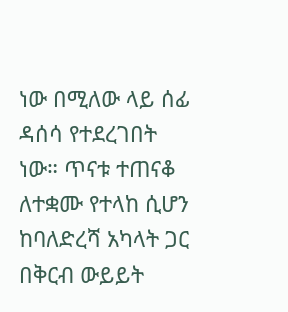ነው በሚለው ላይ ሰፊ ዳሰሳ የተደረገበት ነው። ጥናቱ ተጠናቆ ለተቋሙ የተላከ ሲሆን ከባለድረሻ አካላት ጋር በቅርብ ውይይት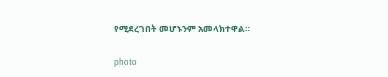የሚደረገበት መሆኑንም አመላክተዋል።

photo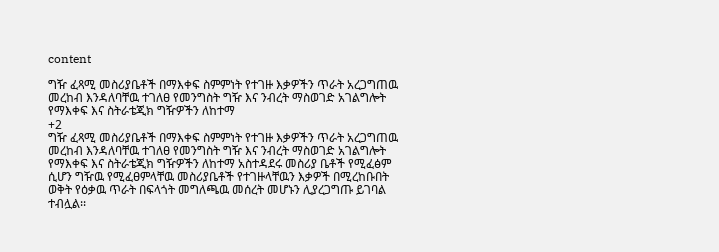content

ግዥ ፈጻሚ መስሪያቤቶች በማእቀፍ ስምምነት የተገዙ እቃዎችን ጥራት አረጋግጠዉ መረከብ እንዳለባቸዉ ተገለፀ የመንግስት ግዥ እና ንብረት ማስወገድ አገልግሎት የማእቀፍ እና ስትራቴጂክ ግዥዎችን ለከተማ
+2
ግዥ ፈጻሚ መስሪያቤቶች በማእቀፍ ስምምነት የተገዙ እቃዎችን ጥራት አረጋግጠዉ መረከብ እንዳለባቸዉ ተገለፀ የመንግስት ግዥ እና ንብረት ማስወገድ አገልግሎት የማእቀፍ እና ስትራቴጂክ ግዥዎችን ለከተማ አስተዳደሩ መስሪያ ቤቶች የሚፈፅም ሲሆን ግዥዉ የሚፈፀምላቸዉ መስሪያቤቶች የተገዙላቸዉን እቃዎች በሚረከቡበት ወቅት የዕቃዉ ጥራት በፍላጎት መግለጫዉ መሰረት መሆኑን ሊያረጋግጡ ይገባል ተብሏል፡፡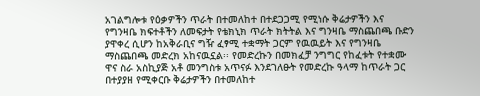አገልግሎቱ የዕቃዎችን ጥራት በተመለከተ በተደጋጋሚ የሚነሱ ቅሬታዎችን እና የግንዛቤ ክፍተቶችን ለመፍታት የቴክኒክ ጥራት ክትትል እና ግንዛቤ ማስጨበጫ ቡድን ያዋቀረ ሲሆን ከአቅራቢና ግዥ ፈፃሚ ተቋማት ጋርም የዉዉይት እና የግንዛቤ ማስጨበጫ መድረክ አከናዉኗል፡፡ የመድረኩን በመክፈቻ ንግግር የከፈቱት የተቋሙ ዋና ስራ አስኪያጅ አቶ መንግስቱ አጥናፉ እንደገለፁት የመድረኩ ዓላማ ከጥራት ጋር በተያያዘ የሚቀርቡ ቅሬታዎችን በተመለከተ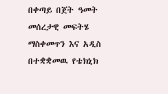በቀጣይ በጀት ዓመት መሰረታዊ መፍትሄ ማስቀመጥን እና አዲስ በተቋቋመዉ የቴክኒክ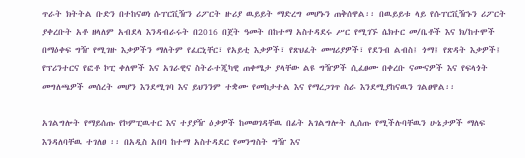ጥራት ክትትል ቡድን በተከናወነ ሱፐርቪዥን ሪፖርት ዙሪያ ዉይይት ማድረግ መሆኑን ጠቅሰዋል፡፡ በዉይይቱ ላይ የሱፐርቪዥኑን ሪፖርት ያቀረቡት አቶ ዘላለም አብደላ እንዳብራሩት በ2016 በጀት ዓመት በከተማ አስተዳደሩ ሥር የሚገኙ ሴክተር መ/ቤቶች እና ክ/ከተሞች በማዕቀፍ ግዥ የሚገዙ እቃዎችን ማለትም የፈርኒቸር፣ የአይቲ እቃዎች፣ የጽህፈት መሣሪያዎች፣ የደንብ ልብስ፤ ጎማ፤ የጽዳት እቃዎች፤ የፕሪንተርና የፎቶ ኮፒ ቀለሞች እና አገራዊና ስትራተጂካዊ ጠቀሜታ ያላቸው ልዩ ግዥዎች ሲፈፀሙ በቀረቡ ናሙናዎች እና የፍላጎት መግለጫዎች መሰረት መሆን እንደሚገባ እና ይህንንም ተቋሙ የመከታተል እና የማረጋገጥ ስራ እንደሚያከናዉን ገልፀዋል፡፡

አገልግሎት የማይሰጡ የኮምፒዉተር እና ተያያዥ ዕቃዎች ከመወገዳቸዉ በፊት አገልግሎት ሊሰጡ የሚችሉባቸዉን ሁኔታዎች ማለፍ እንዳለባቸዉ ተገለፀ ፡፡ በአዲስ አበባ ከተማ አስተዳደር የመንግስት ግዥ እና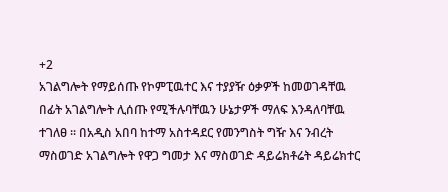+2
አገልግሎት የማይሰጡ የኮምፒዉተር እና ተያያዥ ዕቃዎች ከመወገዳቸዉ በፊት አገልግሎት ሊሰጡ የሚችሉባቸዉን ሁኔታዎች ማለፍ እንዳለባቸዉ ተገለፀ ፡፡ በአዲስ አበባ ከተማ አስተዳደር የመንግስት ግዥ እና ንብረት ማስወገድ አገልግሎት የዋጋ ግመታ እና ማስወገድ ዳይሬክቶሬት ዳይሬክተር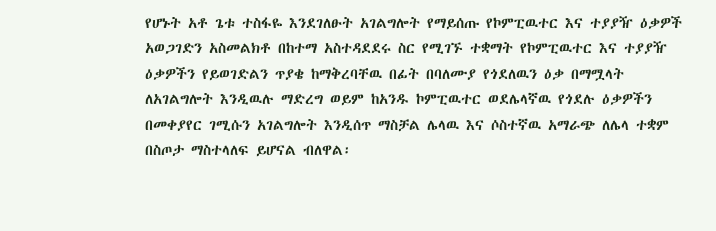የሆኑት አቶ ጌቱ ተስፋዬ እንደገለፁት አገልግሎት የማይሰጡ የኮምፒዉተር እና ተያያዥ ዕቃዎች አወጋገድን አስመልክቶ በከተማ አስተዳደደሩ ስር የሚገኙ ተቋማት የኮምፒዉተር እና ተያያዥ ዕቃዎችን የይወገድልን ጥያቄ ከማቅረባቸዉ በፊት በባለሙያ የጎደለዉን ዕቃ በማሟላት ለአገልግሎት እንዲዉሉ ማድረግ ወይም ከአንዱ ኮምፒዉተር ወደሌላኛዉ የጎደሉ ዕቃዎችን በመቀያየር ገሚሱን አገልግሎት እንዲሰጥ ማስቻል ሌላዉ እና ሶስተኛዉ አማራጭ ለሌላ ተቋም በስጦታ ማስተላለፍ ይሆናል ብለዋል፡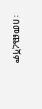፡ በመጨረሻም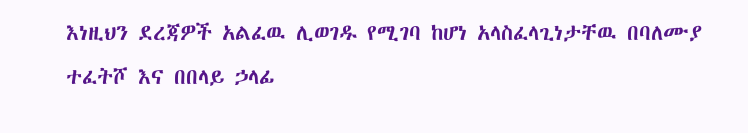እነዚህን ደረጃዎች አልፈዉ ሊወገዱ የሚገባ ከሆነ አላስፈላጊነታቸዉ በባለሙያ ተፈትሾ እና በበላይ ኃላፊ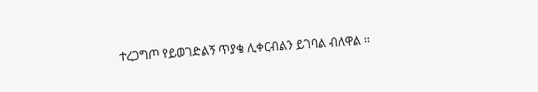ተረጋግጦ የይወገድልኝ ጥያቄ ሊቀርብልን ይገባል ብለዋል ፡፡